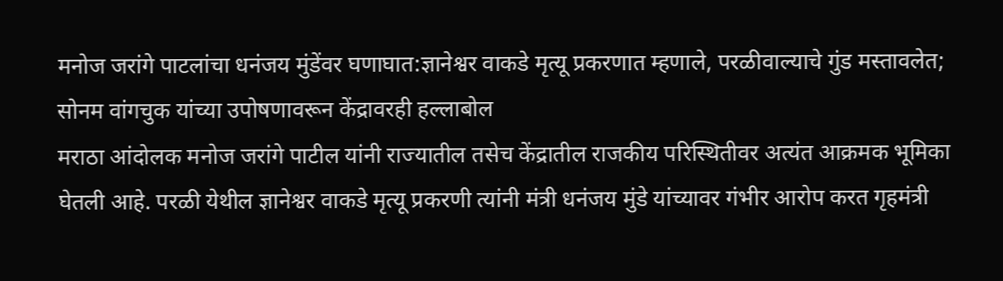मनोज जरांगे पाटलांचा धनंजय मुंडेंवर घणाघात:ज्ञानेश्वर वाकडे मृत्यू प्रकरणात म्हणाले, परळीवाल्याचे गुंड मस्तावलेत; सोनम वांगचुक यांच्या उपोषणावरून केंद्रावरही हल्लाबोल
मराठा आंदोलक मनोज जरांगे पाटील यांनी राज्यातील तसेच केंद्रातील राजकीय परिस्थितीवर अत्यंत आक्रमक भूमिका घेतली आहे. परळी येथील ज्ञानेश्वर वाकडे मृत्यू प्रकरणी त्यांनी मंत्री धनंजय मुंडे यांच्यावर गंभीर आरोप करत गृहमंत्री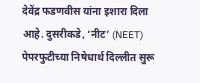देवेंद्र फडणवीस यांना इशारा दिला आहे. दुसरीकडे, ‘नीट’ (NEET) पेपरफुटीच्या निषेधार्थ दिल्लीत सुरू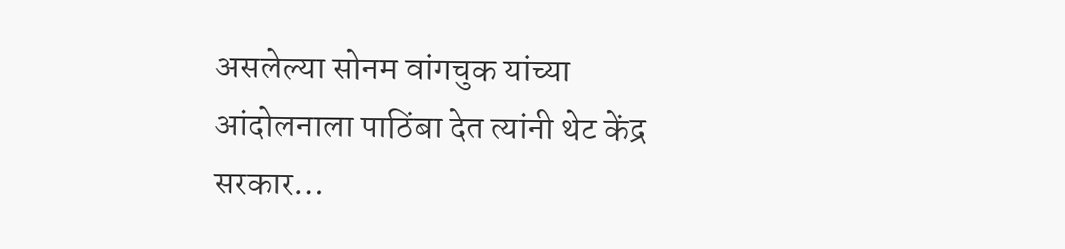असलेल्या सोनम वांगचुक यांच्या आंदोलनाला पाठिंबा देत त्यांनी थेट केंद्र सरकार…